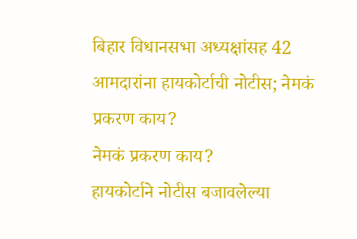बिहार विधानसभा अध्यक्षांसह 42 आमदारांना हायकोर्टाची नोटीस; नेमकं प्रकरण काय?
नेमकं प्रकरण काय?
हायकोर्टाने नोटीस बजावलेल्या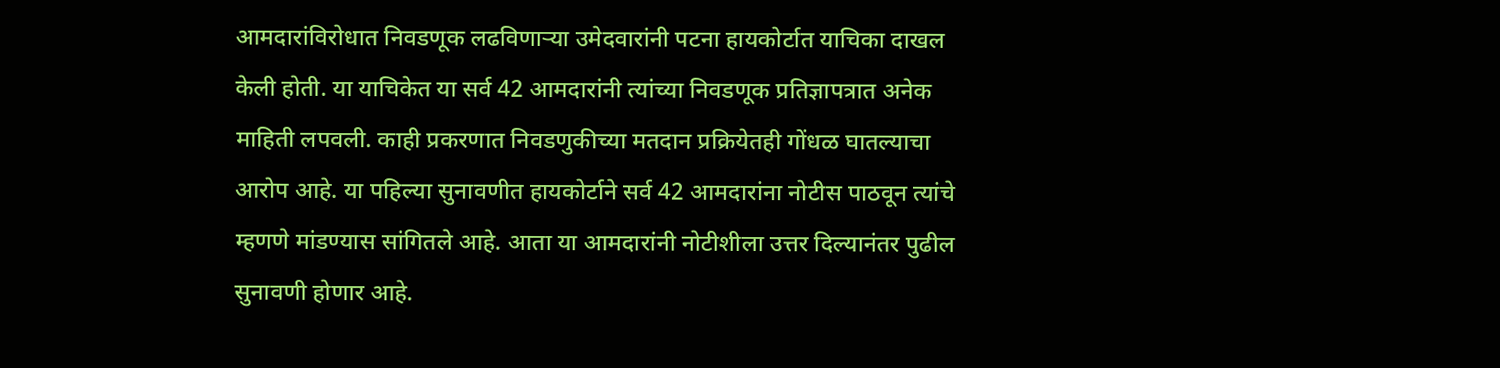आमदारांविरोधात निवडणूक लढविणाऱ्या उमेदवारांनी पटना हायकोर्टात याचिका दाखल केली होती. या याचिकेत या सर्व 42 आमदारांनी त्यांच्या निवडणूक प्रतिज्ञापत्रात अनेक माहिती लपवली. काही प्रकरणात निवडणुकीच्या मतदान प्रक्रियेतही गोंधळ घातल्याचा आरोप आहे. या पहिल्या सुनावणीत हायकोर्टाने सर्व 42 आमदारांना नोटीस पाठवून त्यांचे म्हणणे मांडण्यास सांगितले आहे. आता या आमदारांनी नोटीशीला उत्तर दिल्यानंतर पुढील सुनावणी होणार आहे.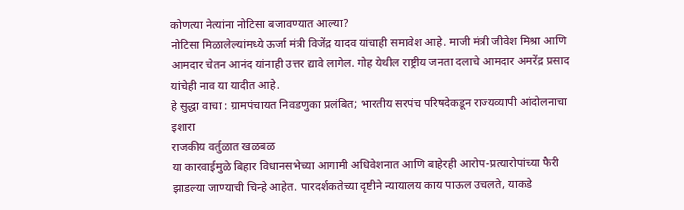कोणत्या नेत्यांना नोटिसा बजावण्यात आल्या?
नोटिसा मिळालेल्यांमध्ये ऊर्जा मंत्री विजेंद्र यादव यांचाही समावेश आहे. माजी मंत्री जीवेश मिश्रा आणि आमदार चेतन आनंद यांनाही उत्तर द्यावे लागेल. गोह येथील राष्ट्रीय जनता दलाचे आमदार अमरेंद्र प्रसाद यांचेही नाव या यादीत आहे.
हे सुद्धा वाचा : ग्रामपंचायत निवडणुका प्रलंबित; भारतीय सरपंच परिषदेकडून राज्यव्यापी आंदोलनाचा इशारा
राजकीय वर्तुळात खळबळ
या कारवाईमुळे बिहार विधानसभेच्या आगामी अधिवेशनात आणि बाहेरही आरोप-प्रत्यारोपांच्या फैरी झाडल्या जाण्याची चिन्हे आहेत. पारदर्शकतेच्या दृष्टीने न्यायालय काय पाऊल उचलते, याकडे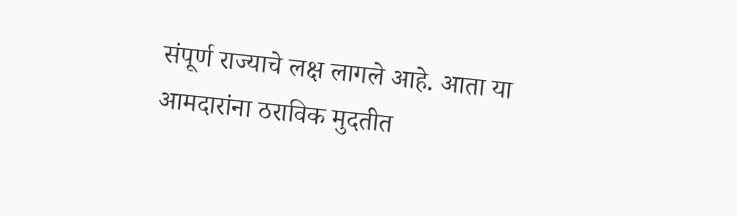संपूर्ण राज्याचे लक्ष लागले आहे. आता या आमदारांना ठराविक मुदतीत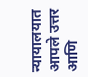न्यायालयात आपले उत्तर आणि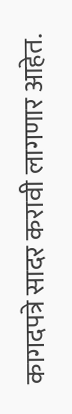कागदपत्रे सादर करावी लागणार आहेत.